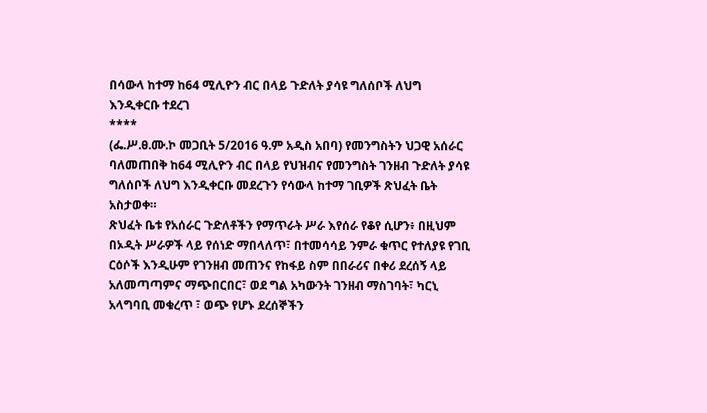በሳውላ ከተማ ከ64 ሚሊዮን ብር በላይ ጉድለት ያሳዩ ግለሰቦች ለህግ እንዲቀርቡ ተደረገ
****
(ፌ.ሥ.ፀ.ሙ.ኮ መጋቢት 5/2016 ዓ.ም አዲስ አበባ) የመንግስትን ህጋዊ አሰራር ባለመጠበቅ ከ64 ሚሊዮን ብር በላይ የህዝብና የመንግስት ገንዘብ ጉድለት ያሳዩ ግለሰቦች ለህግ እንዲቀርቡ መደረጉን የሳውላ ከተማ ገቢዎች ጽህፈት ቤት አስታወቀ።
ጽህፈት ቤቱ የአሰራር ጉድለቶችን የማጥራት ሥራ እየሰራ የቆየ ሲሆን፥ በዚህም በኦዲት ሥራዎች ላይ የሰነድ ማበላለጥ፣ በተመሳሳይ ንምራ ቁጥር የተለያዩ የገቢ ርዕሶች እንዲሁም የገንዘብ መጠንና የከፋይ ስም በበራሪና በቀሪ ደረሰኝ ላይ አለመጣጣምና ማጭበርበር፣ ወደ ግል አካውንት ገንዘብ ማስገባት፣ ካርኒ አላግባቢ መቁረጥ ፣ ወጭ የሆኑ ደረሰኞችን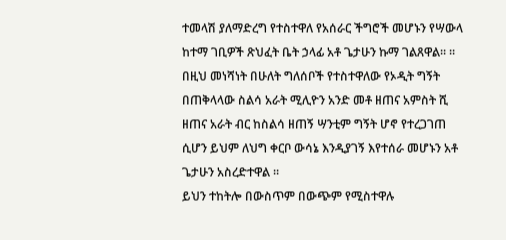ተመላሽ ያለማድረግ የተስተዋለ የአሰራር ችግሮች መሆኑን የሣውላ ከተማ ገቢዎች ጽህፈት ቤት ኃላፊ አቶ ጌታሁን ኩማ ገልጸዋል። ።
በዚህ መነሻነት በሁለት ግለሰቦች የተስተዋለው የኦዲት ግኝት በጠቅላላው ስልሳ አራት ሚሊዮን አንድ መቶ ዘጠና አምስት ሺ ዘጠና አራት ብር ከስልሳ ዘጠኝ ሣንቲም ግኝት ሆኖ የተረጋገጠ ሲሆን ይህም ለህግ ቀርቦ ውሳኔ እንዲያገኝ እየተሰራ መሆኑን አቶ ጌታሁን አስረድተዋል ።
ይህን ተከትሎ በውስጥም በውጭም የሚስተዋሉ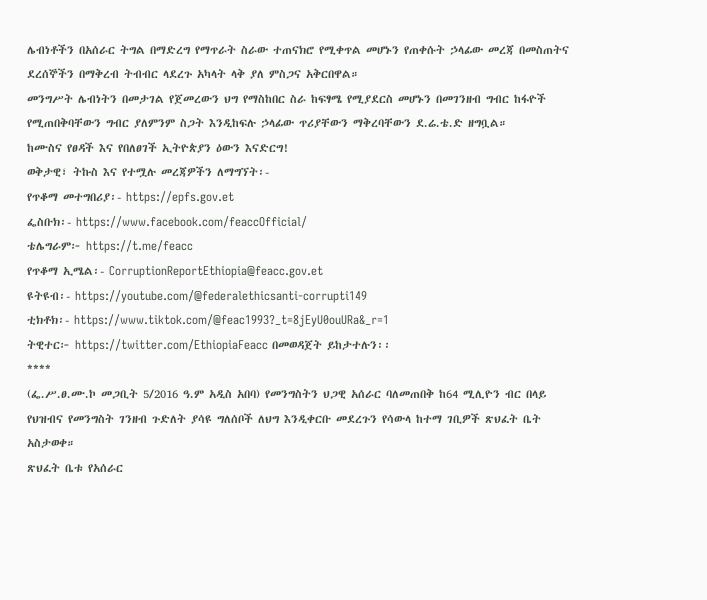ሌብነቶችን በአሰራር ትግል በማድረግ የማጥራት ስራው ተጠናክሮ የሚቀጥል መሆኑን የጠቀሱት ኃላፊው መረጃ በመስጠትና ደረሰኞችን በማቅረብ ትብብር ላደረጉ አካላት ላቅ ያለ ምስጋና አቅርበዋል።
መንግሥት ሌብነትን በመታገል የጀመረውን ህግ የማስከበር ስራ ከፍፃሜ የሚያደርስ መሆኑን በመገንዘብ ግብር ከፋዮች የሚጠበቅባቸውን ግብር ያለምንም ስጋት እንዲከፍሉ ኃላፊው ጥሪያቸውን ማቅረባቸውን ደ.ሬ.ቴ.ድ ዘግቧል።
ከሙስና የፀዳች እና የበለፀገች ኢትዮጵያን ዕውን እናድርግ!
ወቅታዊ፣ ትኩስ እና የተሟሉ መረጃዎችን ለማግኘት፡-
የጥቆማ መተግበሪያ፡- https://epfs.gov.et
ፌስቡክ፡- https://www.facebook.com/feaccOfficial/
ቴሌግራም፦ https://t.me/feacc
የጥቆማ ኢሜል፡- CorruptionReportEthiopia@feacc.gov.et
ዩትዩብ፡- https://youtube.com/@federalethicsanti-corrupti149
ቲክቶክ፡- https://www.tiktok.com/@feac1993?_t=8jEyU0ouURa&_r=1
ትዊተር፦ https://twitter.com/EthiopiaFeacc በመወዳጀት ይከታተሉን፡፡
****
(ፌ.ሥ.ፀ.ሙ.ኮ መጋቢት 5/2016 ዓ.ም አዲስ አበባ) የመንግስትን ህጋዊ አሰራር ባለመጠበቅ ከ64 ሚሊዮን ብር በላይ የህዝብና የመንግስት ገንዘብ ጉድለት ያሳዩ ግለሰቦች ለህግ እንዲቀርቡ መደረጉን የሳውላ ከተማ ገቢዎች ጽህፈት ቤት አስታወቀ።
ጽህፈት ቤቱ የአሰራር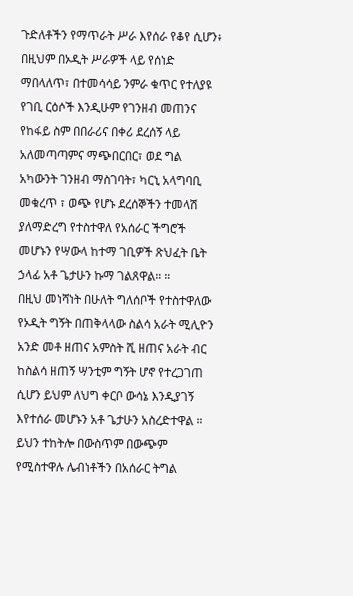ጉድለቶችን የማጥራት ሥራ እየሰራ የቆየ ሲሆን፥ በዚህም በኦዲት ሥራዎች ላይ የሰነድ ማበላለጥ፣ በተመሳሳይ ንምራ ቁጥር የተለያዩ የገቢ ርዕሶች እንዲሁም የገንዘብ መጠንና የከፋይ ስም በበራሪና በቀሪ ደረሰኝ ላይ አለመጣጣምና ማጭበርበር፣ ወደ ግል አካውንት ገንዘብ ማስገባት፣ ካርኒ አላግባቢ መቁረጥ ፣ ወጭ የሆኑ ደረሰኞችን ተመላሽ ያለማድረግ የተስተዋለ የአሰራር ችግሮች መሆኑን የሣውላ ከተማ ገቢዎች ጽህፈት ቤት ኃላፊ አቶ ጌታሁን ኩማ ገልጸዋል። ።
በዚህ መነሻነት በሁለት ግለሰቦች የተስተዋለው የኦዲት ግኝት በጠቅላላው ስልሳ አራት ሚሊዮን አንድ መቶ ዘጠና አምስት ሺ ዘጠና አራት ብር ከስልሳ ዘጠኝ ሣንቲም ግኝት ሆኖ የተረጋገጠ ሲሆን ይህም ለህግ ቀርቦ ውሳኔ እንዲያገኝ እየተሰራ መሆኑን አቶ ጌታሁን አስረድተዋል ።
ይህን ተከትሎ በውስጥም በውጭም የሚስተዋሉ ሌብነቶችን በአሰራር ትግል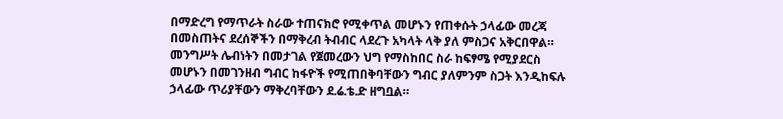በማድረግ የማጥራት ስራው ተጠናክሮ የሚቀጥል መሆኑን የጠቀሱት ኃላፊው መረጃ በመስጠትና ደረሰኞችን በማቅረብ ትብብር ላደረጉ አካላት ላቅ ያለ ምስጋና አቅርበዋል።
መንግሥት ሌብነትን በመታገል የጀመረውን ህግ የማስከበር ስራ ከፍፃሜ የሚያደርስ መሆኑን በመገንዘብ ግብር ከፋዮች የሚጠበቅባቸውን ግብር ያለምንም ስጋት እንዲከፍሉ ኃላፊው ጥሪያቸውን ማቅረባቸውን ደ.ሬ.ቴ.ድ ዘግቧል።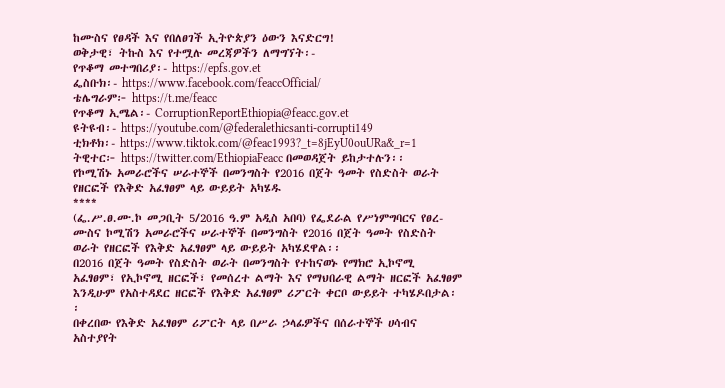ከሙስና የፀዳች እና የበለፀገች ኢትዮጵያን ዕውን እናድርግ!
ወቅታዊ፣ ትኩስ እና የተሟሉ መረጃዎችን ለማግኘት፡-
የጥቆማ መተግበሪያ፡- https://epfs.gov.et
ፌስቡክ፡- https://www.facebook.com/feaccOfficial/
ቴሌግራም፦ https://t.me/feacc
የጥቆማ ኢሜል፡- CorruptionReportEthiopia@feacc.gov.et
ዩትዩብ፡- https://youtube.com/@federalethicsanti-corrupti149
ቲክቶክ፡- https://www.tiktok.com/@feac1993?_t=8jEyU0ouURa&_r=1
ትዊተር፦ https://twitter.com/EthiopiaFeacc በመወዳጀት ይከታተሉን፡፡
የኮሚሽኑ አመራሮችና ሠራተኞች በመንግስት የ2016 በጀት ዓመት የስድስት ወራት የዘርፎች የእቅድ አፈፃፀም ላይ ውይይት አካሄዱ
****
(ፌ.ሥ.ፀ.ሙ.ኮ መጋቢት 5/2016 ዓ.ም አዲስ አበባ) የፌደራል የሥነምግባርና የፀረ-ሙስና ኮሚሽን አመራሮችና ሠራተኞች በመንግስት የ2016 በጀት ዓመት የስድስት ወራት የዘርፎች የእቅድ አፈፃፀም ላይ ውይይት አካሄደዋል፡፡
በ2016 በጀት ዓመት የስድስት ወራት በመንግስት የተከናወኑ የማክሮ ኢኮኖሚ አፈፃፀም፣ የኢኮኖሚ ዘርፎች፣ የመሰረተ ልማት እና የማህበራዊ ልማት ዘርፎች አፈፃፀም እንዲሁም የአስተዳደር ዘርፎች የእቅድ አፈፃፀም ሪፖርት ቀርቦ ውይይት ተካሄዶበታል፡፡
በቀረበው የእቅድ አፈፃፀም ሪፖርት ላይ በሥራ ኃላፊዎችና በሰራተኞች ሀሳብና አስተያየት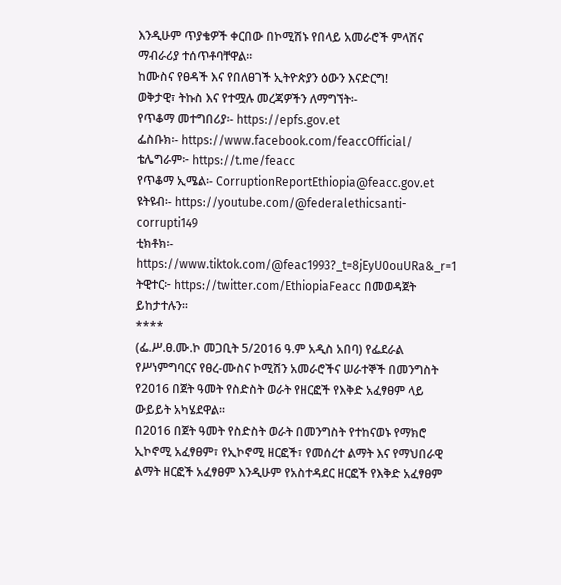እንዲሁም ጥያቄዎች ቀርበው በኮሚሽኑ የበላይ አመራሮች ምላሽና ማብራሪያ ተሰጥቶባቸዋል፡፡
ከሙስና የፀዳች እና የበለፀገች ኢትዮጵያን ዕውን እናድርግ!
ወቅታዊ፣ ትኩስ እና የተሟሉ መረጃዎችን ለማግኘት፡-
የጥቆማ መተግበሪያ፡- https://epfs.gov.et
ፌስቡክ፡- https://www.facebook.com/feaccOfficial/
ቴሌግራም፦ https://t.me/feacc
የጥቆማ ኢሜል፡- CorruptionReportEthiopia@feacc.gov.et
ዩትዩብ፡- https://youtube.com/@federalethicsanti-corrupti149
ቲክቶክ፡- https://www.tiktok.com/@feac1993?_t=8jEyU0ouURa&_r=1
ትዊተር፦ https://twitter.com/EthiopiaFeacc በመወዳጀት ይከታተሉን፡፡
****
(ፌ.ሥ.ፀ.ሙ.ኮ መጋቢት 5/2016 ዓ.ም አዲስ አበባ) የፌደራል የሥነምግባርና የፀረ-ሙስና ኮሚሽን አመራሮችና ሠራተኞች በመንግስት የ2016 በጀት ዓመት የስድስት ወራት የዘርፎች የእቅድ አፈፃፀም ላይ ውይይት አካሄደዋል፡፡
በ2016 በጀት ዓመት የስድስት ወራት በመንግስት የተከናወኑ የማክሮ ኢኮኖሚ አፈፃፀም፣ የኢኮኖሚ ዘርፎች፣ የመሰረተ ልማት እና የማህበራዊ ልማት ዘርፎች አፈፃፀም እንዲሁም የአስተዳደር ዘርፎች የእቅድ አፈፃፀም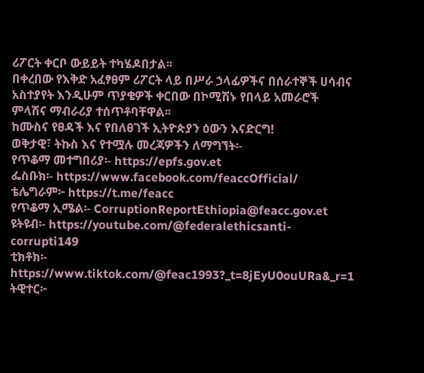ሪፖርት ቀርቦ ውይይት ተካሄዶበታል፡፡
በቀረበው የእቅድ አፈፃፀም ሪፖርት ላይ በሥራ ኃላፊዎችና በሰራተኞች ሀሳብና አስተያየት እንዲሁም ጥያቄዎች ቀርበው በኮሚሽኑ የበላይ አመራሮች ምላሽና ማብራሪያ ተሰጥቶባቸዋል፡፡
ከሙስና የፀዳች እና የበለፀገች ኢትዮጵያን ዕውን እናድርግ!
ወቅታዊ፣ ትኩስ እና የተሟሉ መረጃዎችን ለማግኘት፡-
የጥቆማ መተግበሪያ፡- https://epfs.gov.et
ፌስቡክ፡- https://www.facebook.com/feaccOfficial/
ቴሌግራም፦ https://t.me/feacc
የጥቆማ ኢሜል፡- CorruptionReportEthiopia@feacc.gov.et
ዩትዩብ፡- https://youtube.com/@federalethicsanti-corrupti149
ቲክቶክ፡- https://www.tiktok.com/@feac1993?_t=8jEyU0ouURa&_r=1
ትዊተር፦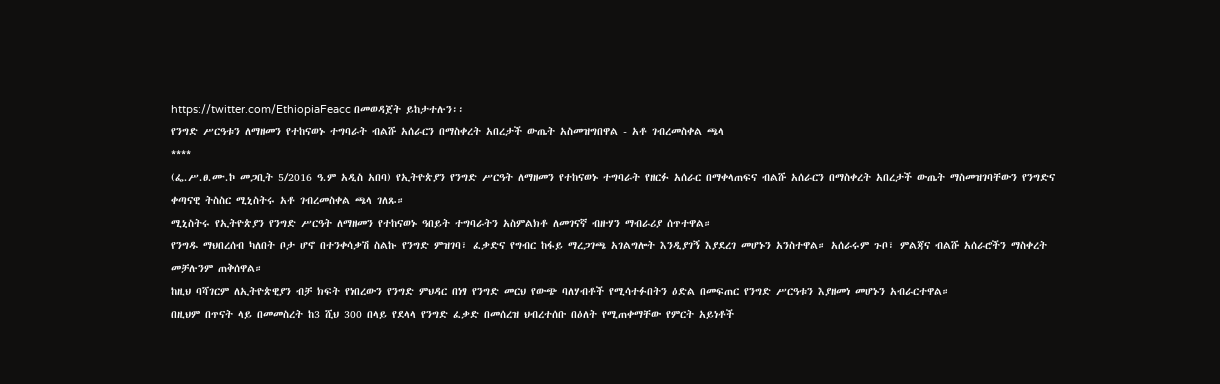https://twitter.com/EthiopiaFeacc በመወዳጀት ይከታተሉን፡፡
የንግድ ሥርዓቱን ለማዘመን የተከናወኑ ተግባራት ብልሹ አሰራርን በማስቀረት አበረታች ውጤት አስመዝግበዋል - አቶ ገብረመስቀል ጫላ
****
(ፌ.ሥ.ፀ.ሙ.ኮ መጋቢት 5/2016 ዓ.ም አዲስ አበባ) የኢትዮጵያን የንግድ ሥርዓት ለማዘመን የተከናወኑ ተግባራት የዘርፉ አሰራር በማቀላጠፍና ብልሹ አሰራርን በማስቀረት አበረታች ውጤት ማስመዝገባቸውን የንግድና ቀጣናዊ ትስስር ሚኒስትሩ አቶ ገብረመስቀል ጫላ ገለጹ።
ሚኒስትሩ የኢትዮጵያን የንግድ ሥርዓት ለማዘመን የተከናወኑ ዓበይት ተግባራትን አስምልክቶ ለመገናኛ ብዙሃን ማብራሪያ ሰጥተዋል።
የንግዱ ማህበረሰብ ካለበት ቦታ ሆኖ በተንቀሳቃሽ ስልኩ የንግድ ምዝገባ፣ ፈቃድና የግብር ከፋይ ማረጋገጫ አገልግሎት እንዲያገኝ እያደረገ መሆኑን አንስተዋል። አሰራሩም ጉቦ፣ ምልጃና ብልሹ አሰራሮችን ማስቀረት መቻሉንም ጠቅሰዋል።
ከዚህ ባሻገርም ለኢትዮጵዊያን ብቻ ክፍት የነበረውን የንግድ ምህዳር በነፃ የንግድ መርህ የውጭ ባለሃብቶች የሚሳተፉበትን ዕድል በመፍጠር የንግድ ሥርዓቱን እያዘመነ መሆኑን አብራርተዋል።
በዚህም በጥናት ላይ በመመስረት ከ3 ሺህ 300 በላይ የደላላ የንግድ ፈቃድ በመሰረዝ ህብረተሰቡ በዕለት የሚጠቀማቸው የምርት አይነቶች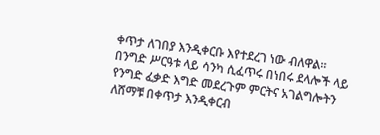ቀጥታ ለገበያ እንዲቀርቡ እየተደረገ ነው ብለዋል።
በንግድ ሥርዓቱ ላይ ሳንካ ሲፈጥሩ በነበሩ ደላሎች ላይ የንግድ ፈቃድ እግድ መደረጉም ምርትና አገልግሎትን ለሸማቹ በቀጥታ እንዲቀርብ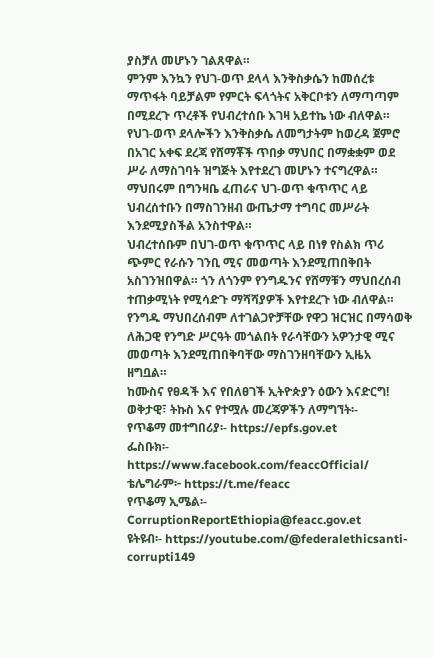ያስቻለ መሆኑን ገልጸዋል።
ምንም እንኳን የህገ-ወጥ ደላላ እንቅስቃሴን ከመሰረቱ ማጥፋት ባይቻልም የምርት ፍላጎትና አቅርቦቱን ለማጣጣም በሚደረጉ ጥረቶች የህብረተሰቡ እገዛ አይተኬ ነው ብለዋል።
የህገ-ወጥ ደላሎችን እንቅስቃሴ ለመግታትም ከወረዳ ጀምሮ በአገር አቀፍ ደረጃ የሸማቾች ጥበቃ ማህበር በማቋቋም ወደ ሥራ ለማስገባት ዝግጅት እየተደረገ መሆኑን ተናግረዋል።
ማህበሩም በግንዛቤ ፈጠራና ህገ-ወጥ ቁጥጥር ላይ ህብረሰተቡን በማስገንዘብ ውጤታማ ተግባር መሥራት እንደሚያስችል አንስተዋል።
ህብረተሰቡም በህገ-ወጥ ቁጥጥር ላይ በነፃ የስልክ ጥሪ ጭምር የራሱን ገንቢ ሚና መወጣት እንደሚጠበቅበት አስገንዝበዋል። ጎን ለጎንም የንግዱንና የሸማቹን ማህበረሰብ ተጠቃሚነት የሚሳድጉ ማሻሻያዎች እየተደረጉ ነው ብለዋል።
የንግዱ ማህበረሰብም ለተገልጋዮቻቸው የዋጋ ዝርዝር በማሳወቅ ለሕጋዊ የንግድ ሥርዓት መጎልበት የራሳቸውን አዎንታዊ ሚና መወጣት እንደሚጠበቅባቸው ማስገንዘባቸውን ኢዜአ ዘግቧል።
ከሙስና የፀዳች እና የበለፀገች ኢትዮጵያን ዕውን እናድርግ!
ወቅታዊ፣ ትኩስ እና የተሟሉ መረጃዎችን ለማግኘት፡-
የጥቆማ መተግበሪያ፡- https://epfs.gov.et
ፌስቡክ፡- https://www.facebook.com/feaccOfficial/
ቴሌግራም፦ https://t.me/feacc
የጥቆማ ኢሜል፡- CorruptionReportEthiopia@feacc.gov.et
ዩትዩብ፡- https://youtube.com/@federalethicsanti-corrupti149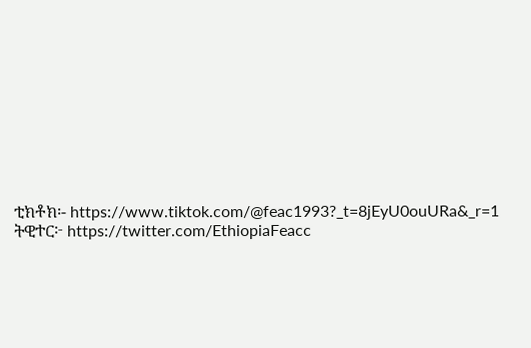ቲክቶክ፡- https://www.tiktok.com/@feac1993?_t=8jEyU0ouURa&_r=1
ትዊተር፦ https://twitter.com/EthiopiaFeacc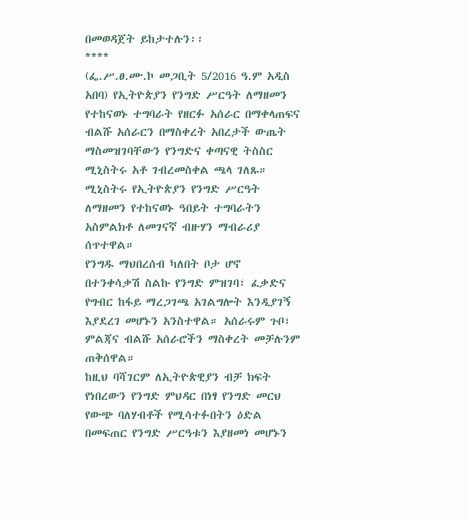በመወዳጀት ይከታተሉን፡፡
****
(ፌ.ሥ.ፀ.ሙ.ኮ መጋቢት 5/2016 ዓ.ም አዲስ አበባ) የኢትዮጵያን የንግድ ሥርዓት ለማዘመን የተከናወኑ ተግባራት የዘርፉ አሰራር በማቀላጠፍና ብልሹ አሰራርን በማስቀረት አበረታች ውጤት ማስመዝገባቸውን የንግድና ቀጣናዊ ትስስር ሚኒስትሩ አቶ ገብረመስቀል ጫላ ገለጹ።
ሚኒስትሩ የኢትዮጵያን የንግድ ሥርዓት ለማዘመን የተከናወኑ ዓበይት ተግባራትን አስምልክቶ ለመገናኛ ብዙሃን ማብራሪያ ሰጥተዋል።
የንግዱ ማህበረሰብ ካለበት ቦታ ሆኖ በተንቀሳቃሽ ስልኩ የንግድ ምዝገባ፣ ፈቃድና የግብር ከፋይ ማረጋገጫ አገልግሎት እንዲያገኝ እያደረገ መሆኑን አንስተዋል። አሰራሩም ጉቦ፣ ምልጃና ብልሹ አሰራሮችን ማስቀረት መቻሉንም ጠቅሰዋል።
ከዚህ ባሻገርም ለኢትዮጵዊያን ብቻ ክፍት የነበረውን የንግድ ምህዳር በነፃ የንግድ መርህ የውጭ ባለሃብቶች የሚሳተፉበትን ዕድል በመፍጠር የንግድ ሥርዓቱን እያዘመነ መሆኑን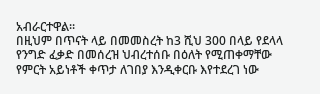አብራርተዋል።
በዚህም በጥናት ላይ በመመስረት ከ3 ሺህ 300 በላይ የደላላ የንግድ ፈቃድ በመሰረዝ ህብረተሰቡ በዕለት የሚጠቀማቸው የምርት አይነቶች ቀጥታ ለገበያ እንዲቀርቡ እየተደረገ ነው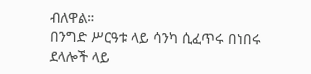ብለዋል።
በንግድ ሥርዓቱ ላይ ሳንካ ሲፈጥሩ በነበሩ ደላሎች ላይ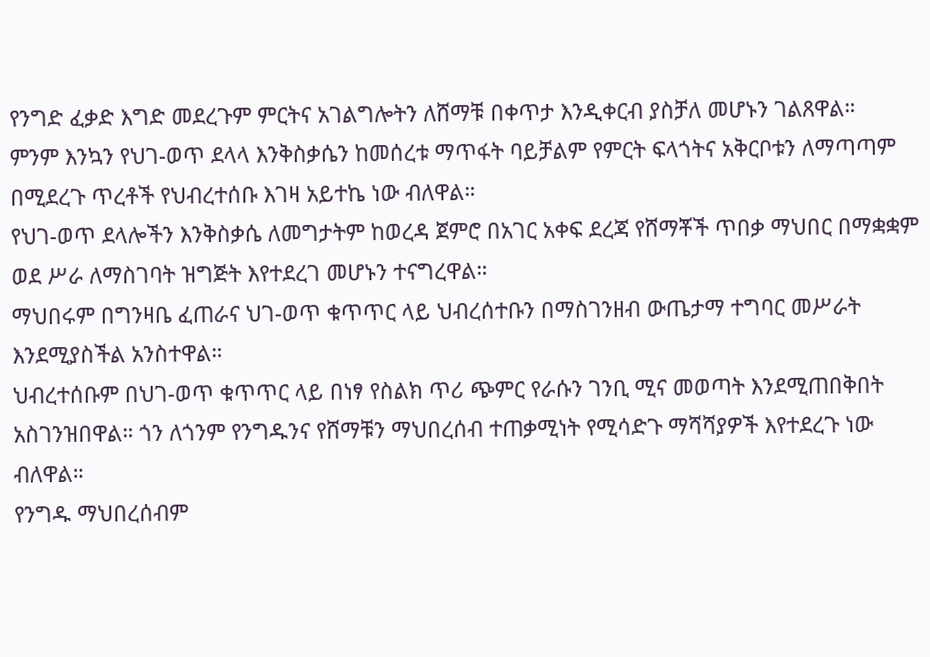የንግድ ፈቃድ እግድ መደረጉም ምርትና አገልግሎትን ለሸማቹ በቀጥታ እንዲቀርብ ያስቻለ መሆኑን ገልጸዋል።
ምንም እንኳን የህገ-ወጥ ደላላ እንቅስቃሴን ከመሰረቱ ማጥፋት ባይቻልም የምርት ፍላጎትና አቅርቦቱን ለማጣጣም በሚደረጉ ጥረቶች የህብረተሰቡ እገዛ አይተኬ ነው ብለዋል።
የህገ-ወጥ ደላሎችን እንቅስቃሴ ለመግታትም ከወረዳ ጀምሮ በአገር አቀፍ ደረጃ የሸማቾች ጥበቃ ማህበር በማቋቋም ወደ ሥራ ለማስገባት ዝግጅት እየተደረገ መሆኑን ተናግረዋል።
ማህበሩም በግንዛቤ ፈጠራና ህገ-ወጥ ቁጥጥር ላይ ህብረሰተቡን በማስገንዘብ ውጤታማ ተግባር መሥራት እንደሚያስችል አንስተዋል።
ህብረተሰቡም በህገ-ወጥ ቁጥጥር ላይ በነፃ የስልክ ጥሪ ጭምር የራሱን ገንቢ ሚና መወጣት እንደሚጠበቅበት አስገንዝበዋል። ጎን ለጎንም የንግዱንና የሸማቹን ማህበረሰብ ተጠቃሚነት የሚሳድጉ ማሻሻያዎች እየተደረጉ ነው ብለዋል።
የንግዱ ማህበረሰብም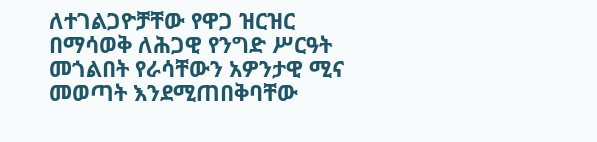ለተገልጋዮቻቸው የዋጋ ዝርዝር በማሳወቅ ለሕጋዊ የንግድ ሥርዓት መጎልበት የራሳቸውን አዎንታዊ ሚና መወጣት እንደሚጠበቅባቸው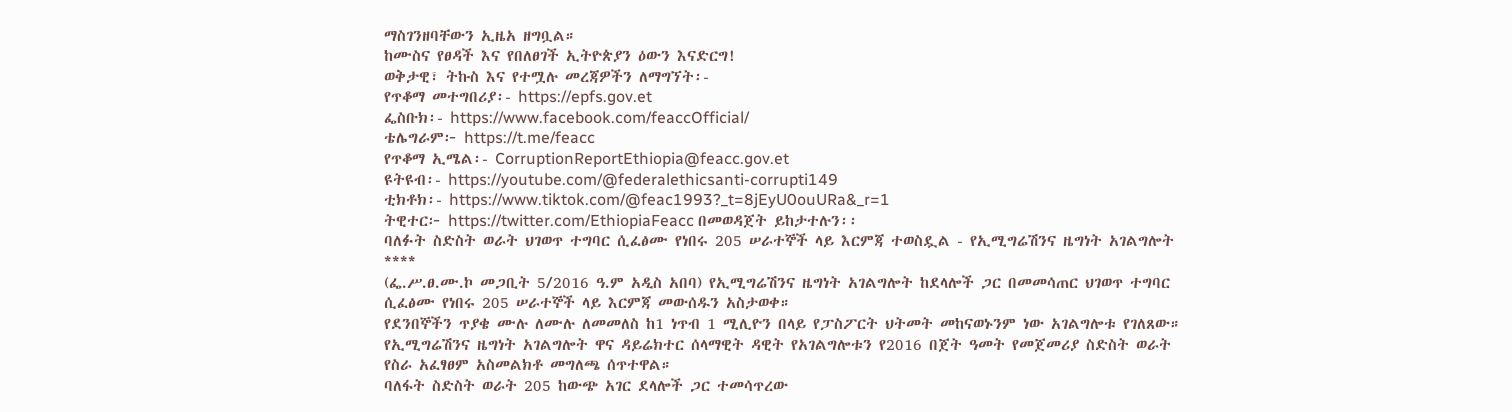ማስገንዘባቸውን ኢዜአ ዘግቧል።
ከሙስና የፀዳች እና የበለፀገች ኢትዮጵያን ዕውን እናድርግ!
ወቅታዊ፣ ትኩስ እና የተሟሉ መረጃዎችን ለማግኘት፡-
የጥቆማ መተግበሪያ፡- https://epfs.gov.et
ፌስቡክ፡- https://www.facebook.com/feaccOfficial/
ቴሌግራም፦ https://t.me/feacc
የጥቆማ ኢሜል፡- CorruptionReportEthiopia@feacc.gov.et
ዩትዩብ፡- https://youtube.com/@federalethicsanti-corrupti149
ቲክቶክ፡- https://www.tiktok.com/@feac1993?_t=8jEyU0ouURa&_r=1
ትዊተር፦ https://twitter.com/EthiopiaFeacc በመወዳጀት ይከታተሉን፡፡
ባለፉት ስድስት ወራት ህገወጥ ተግባር ሲፈፅሙ የነበሩ 205 ሠራተኞች ላይ እርምጃ ተወስዷል - የኢሚግሬሽንና ዜግነት አገልግሎት
****
(ፌ.ሥ.ፀ.ሙ.ኮ መጋቢት 5/2016 ዓ.ም አዲስ አበባ) የኢሚግሬሽንና ዜግነት አገልግሎት ከደላሎች ጋር በመመሳጠር ህገወጥ ተግባር ሲፈፅሙ የነበሩ 205 ሠራተኞች ላይ እርምጃ መውሰዱን አስታወቀ።
የደንበኞችን ጥያቄ ሙሉ ለሙሉ ለመመለስ ከ1 ነጥብ 1 ሚሊዮን በላይ የፓስፖርት ህትመት መከናወኑንም ነው አገልግሎቱ የገለጸው።
የኢሚግሬሽንና ዜግነት አገልግሎት ዋና ዳይሬክተር ሰላማዊት ዳዊት የአገልግሎቱን የ2016 በጀት ዓመት የመጀመሪያ ስድስት ወራት የስራ አፈፃፀም አስመልክቶ መግለጫ ሰጥተዋል።
ባለፋት ስድስት ወራት 205 ከውጭ አገር ደላሎች ጋር ተመሳጥረው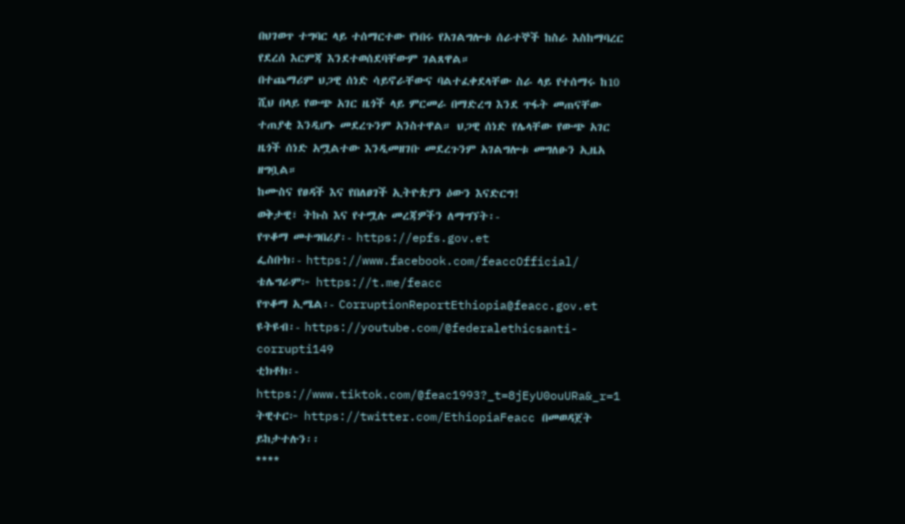በህገወጥ ተግባር ላይ ተሰማርተው የነበሩ የአገልግሎቱ ሰራተኞች ከስራ እስከማባረር የደረሰ እርምጃ እንደተወሰደባቸውም ገልጸዋል።
በተጨማሪም ህጋዊ ሰነድ ሳይኖራቸውና ባልተፈቀደላቸው ስራ ላይ የተሰማሩ ከ10 ሺህ በላይ የውጭ አገር ዜጎች ላይ ምርመራ በማድረግ እንደ ጥፋት መጠናቸው ተጠያቂ እንዲሆኑ መደረጉንም አንስተዋል። ህጋዊ ሰነድ የሌላቸው የውጭ አገር ዜጎች ሰነድ አሟልተው እንዲመዘገቡ መደረጉንም አገልግሎቱ መግለፁን ኢዜአ ዘግቧል።
ከሙስና የፀዳች እና የበለፀገች ኢትዮጵያን ዕውን እናድርግ!
ወቅታዊ፣ ትኩስ እና የተሟሉ መረጃዎችን ለማግኘት፡-
የጥቆማ መተግበሪያ፡- https://epfs.gov.et
ፌስቡክ፡- https://www.facebook.com/feaccOfficial/
ቴሌግራም፦ https://t.me/feacc
የጥቆማ ኢሜል፡- CorruptionReportEthiopia@feacc.gov.et
ዩትዩብ፡- https://youtube.com/@federalethicsanti-corrupti149
ቲክቶክ፡- https://www.tiktok.com/@feac1993?_t=8jEyU0ouURa&_r=1
ትዊተር፦ https://twitter.com/EthiopiaFeacc በመወዳጀት ይከታተሉን፡፡
****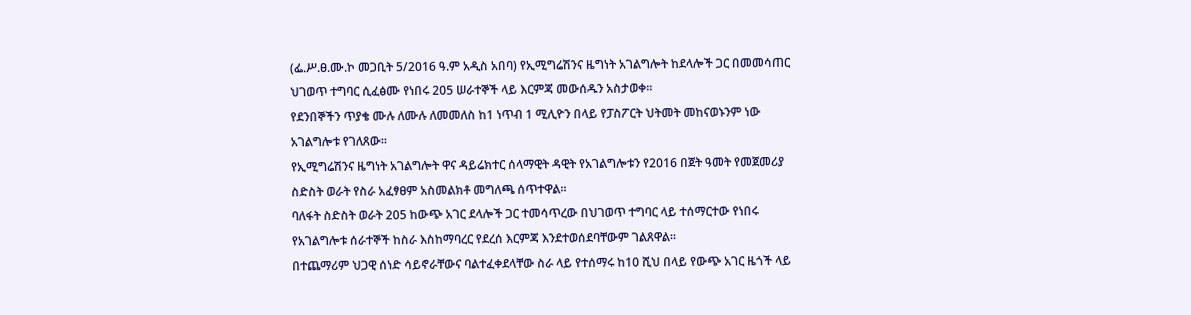(ፌ.ሥ.ፀ.ሙ.ኮ መጋቢት 5/2016 ዓ.ም አዲስ አበባ) የኢሚግሬሽንና ዜግነት አገልግሎት ከደላሎች ጋር በመመሳጠር ህገወጥ ተግባር ሲፈፅሙ የነበሩ 205 ሠራተኞች ላይ እርምጃ መውሰዱን አስታወቀ።
የደንበኞችን ጥያቄ ሙሉ ለሙሉ ለመመለስ ከ1 ነጥብ 1 ሚሊዮን በላይ የፓስፖርት ህትመት መከናወኑንም ነው አገልግሎቱ የገለጸው።
የኢሚግሬሽንና ዜግነት አገልግሎት ዋና ዳይሬክተር ሰላማዊት ዳዊት የአገልግሎቱን የ2016 በጀት ዓመት የመጀመሪያ ስድስት ወራት የስራ አፈፃፀም አስመልክቶ መግለጫ ሰጥተዋል።
ባለፋት ስድስት ወራት 205 ከውጭ አገር ደላሎች ጋር ተመሳጥረው በህገወጥ ተግባር ላይ ተሰማርተው የነበሩ የአገልግሎቱ ሰራተኞች ከስራ እስከማባረር የደረሰ እርምጃ እንደተወሰደባቸውም ገልጸዋል።
በተጨማሪም ህጋዊ ሰነድ ሳይኖራቸውና ባልተፈቀደላቸው ስራ ላይ የተሰማሩ ከ10 ሺህ በላይ የውጭ አገር ዜጎች ላይ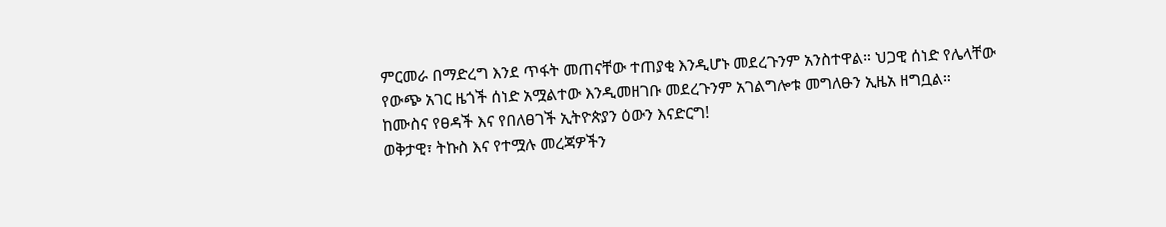ምርመራ በማድረግ እንደ ጥፋት መጠናቸው ተጠያቂ እንዲሆኑ መደረጉንም አንስተዋል። ህጋዊ ሰነድ የሌላቸው የውጭ አገር ዜጎች ሰነድ አሟልተው እንዲመዘገቡ መደረጉንም አገልግሎቱ መግለፁን ኢዜአ ዘግቧል።
ከሙስና የፀዳች እና የበለፀገች ኢትዮጵያን ዕውን እናድርግ!
ወቅታዊ፣ ትኩስ እና የተሟሉ መረጃዎችን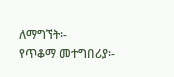ለማግኘት፡-
የጥቆማ መተግበሪያ፡-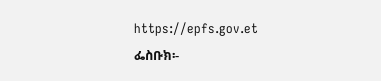https://epfs.gov.et
ፌስቡክ፡-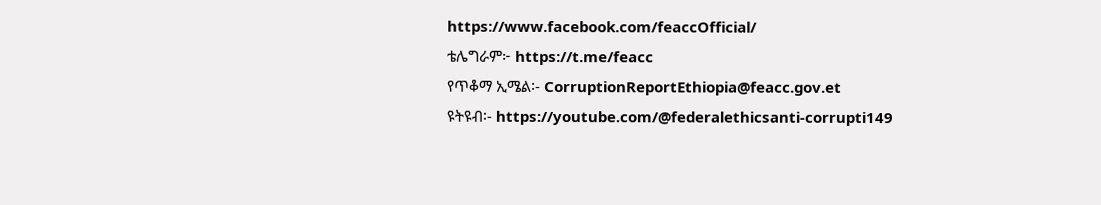https://www.facebook.com/feaccOfficial/
ቴሌግራም፦ https://t.me/feacc
የጥቆማ ኢሜል፡- CorruptionReportEthiopia@feacc.gov.et
ዩትዩብ፡- https://youtube.com/@federalethicsanti-corrupti149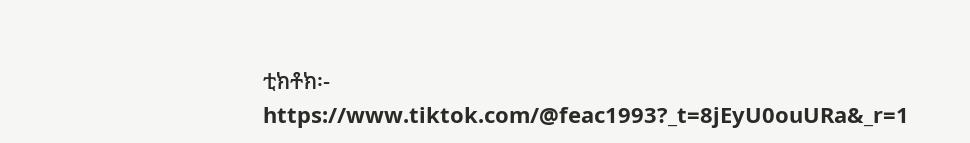ቲክቶክ፡- https://www.tiktok.com/@feac1993?_t=8jEyU0ouURa&_r=1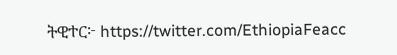ትዊተር፦ https://twitter.com/EthiopiaFeacc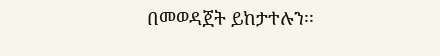በመወዳጀት ይከታተሉን፡፡